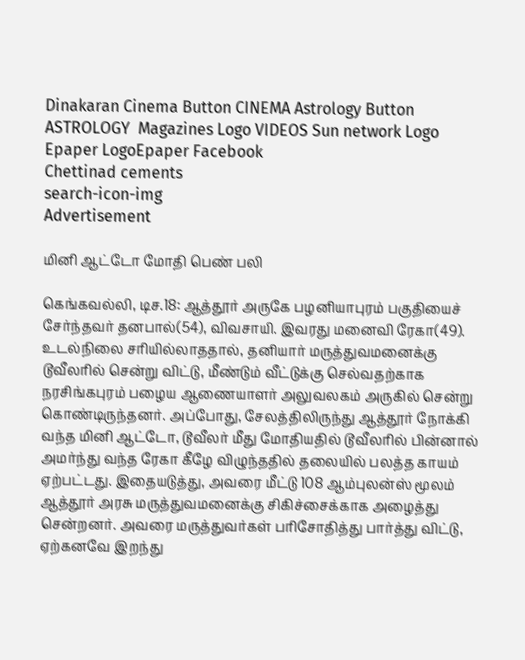Dinakaran Cinema Button CINEMA Astrology Button ASTROLOGY  Magazines Logo VIDEOS Sun network Logo Epaper LogoEpaper Facebook
Chettinad cements
search-icon-img
Advertisement

மினி ஆட்டோ மோதி பெண் பலி

கெங்கவல்லி, டிச.18: ஆத்தூர் அருகே பழனியாபுரம் பகுதியைச் சேர்ந்தவர் தனபால்(54), விவசாயி. இவரது மனைவி ரேகா(49). உடல்நிலை சரியில்லாததால், தனியார் மருத்துவமனைக்கு டூவீலரில் சென்று விட்டு, மீண்டும் வீட்டுக்கு செல்வதற்காக நரசிங்கபுரம் பழைய ஆணையாளர் அலுவலகம் அருகில் சென்று கொண்டிருந்தனர். அப்போது, சேலத்திலிருந்து ஆத்தூர் நோக்கி வந்த மினி ஆட்டோ, டூவீலர் மீது மோதியதில் டூவீலரில் பின்னால் அமர்ந்து வந்த ரேகா கீழே விழுந்ததில் தலையில் பலத்த காயம் ஏற்பட்டது. இதையடுத்து, அவரை மீட்டு 108 ஆம்புலன்ஸ் மூலம் ஆத்தூர் அரசு மருத்துவமனைக்கு சிகிச்சைக்காக அழைத்து சென்றனர். அவரை மருத்துவர்கள் பரிசோதித்து பார்த்து விட்டு, ஏற்கனவே இறந்து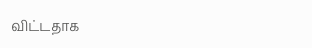விட்டதாக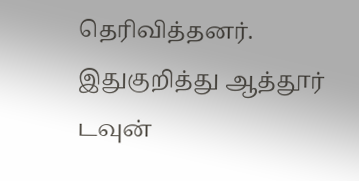தெரிவித்தனர். இதுகுறித்து ஆத்தூர் டவுன்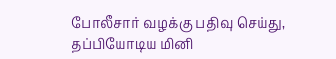போலீசார் வழக்கு பதிவு செய்து, தப்பியோடிய மினி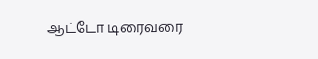ஆட்டோ டிரைவரை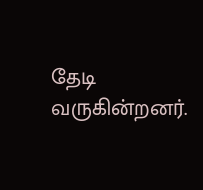தேடி வருகின்றனர்.